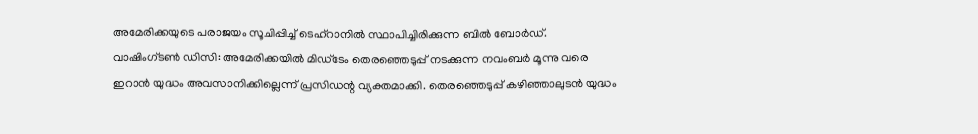അമേരിക്കയുടെ പരാജയം സൂചിപ്പിച്ച് ടെഹ്റാനിൽ സ്ഥാപിച്ചിരിക്കുന്ന ബിൽ ബോർഡ്.
വാഷിംഗ്ടൺ ഡിസി: അമേരിക്കയിൽ മിഡ്ടേം തെരഞ്ഞെടുപ്പ് നടക്കുന്ന നവംബർ മൂന്നു വരെ ഇറാൻ യുദ്ധം അവസാനിക്കില്ലെന്ന് പ്രസിഡന്റ വ്യക്തമാക്കി. തെരഞ്ഞെടുപ്പ് കഴിഞ്ഞാലുടൻ യുദ്ധം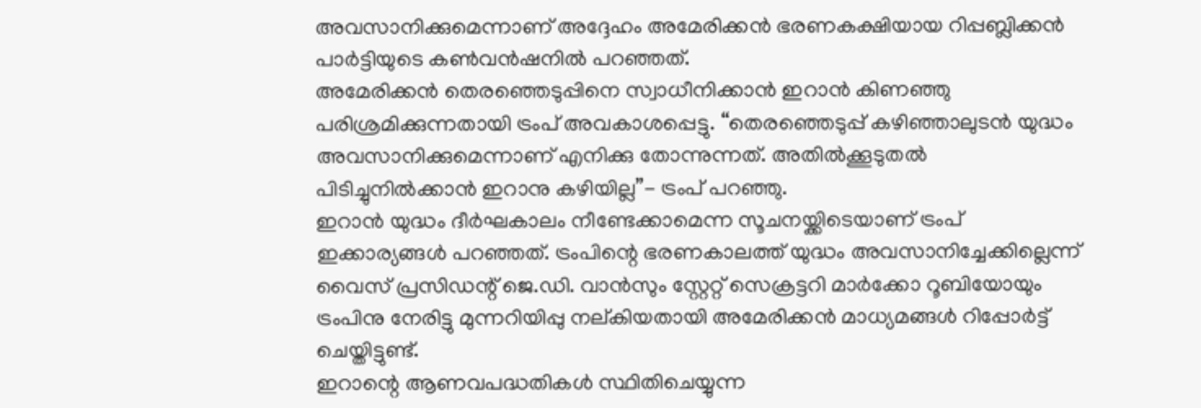അവസാനിക്കുമെന്നാണ് അദ്ദേഹം അമേരിക്കൻ ഭരണകക്ഷിയായ റിപ്പബ്ലിക്കൻ പാർട്ടിയുടെ കൺവൻഷനിൽ പറഞ്ഞത്.
അമേരിക്കൻ തെരഞ്ഞെടുപ്പിനെ സ്വാധീനിക്കാൻ ഇറാൻ കിണഞ്ഞു പരിശ്രമിക്കുന്നതായി ട്രംപ് അവകാശപ്പെട്ടു. “തെരഞ്ഞെടുപ്പ് കഴിഞ്ഞാലുടൻ യുദ്ധം അവസാനിക്കുമെന്നാണ് എനിക്കു തോന്നുന്നത്. അതിൽക്കൂടുതൽ പിടിച്ചുനിൽക്കാൻ ഇറാനു കഴിയില്ല”- ട്രംപ് പറഞ്ഞു.
ഇറാൻ യുദ്ധം ദീർഘകാലം നീണ്ടേക്കാമെന്ന സൂചനയ്ക്കിടെയാണ് ട്രംപ് ഇക്കാര്യങ്ങൾ പറഞ്ഞത്. ട്രംപിന്റെ ഭരണകാലത്ത് യുദ്ധം അവസാനിച്ചേക്കില്ലെന്ന് വൈസ് പ്രസിഡന്റ് ജെ.ഡി. വാൻസും സ്റ്റേറ്റ് സെക്രട്ടറി മാർക്കോ റൂബിയോയും ട്രംപിനു നേരിട്ടു മുന്നറിയിപ്പു നല്കിയതായി അമേരിക്കൻ മാധ്യമങ്ങൾ റിപ്പോർട്ട് ചെയ്തിട്ടുണ്ട്.
ഇറാന്റെ ആണവപദ്ധതികൾ സ്ഥിതിചെയ്യുന്ന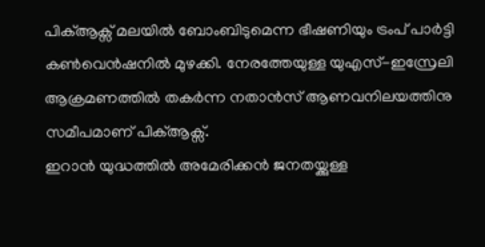പിക്ആക്സ് മലയിൽ ബോംബിടുമെന്ന ഭീഷണിയും ട്രംപ് പാർട്ടി കൺവെൻഷനിൽ മുഴക്കി. നേരത്തേയുള്ള യുഎസ്-ഇസ്രേലി ആക്രമണത്തിൽ തകർന്ന നതാൻസ് ആണവനിലയത്തിനു സമീപമാണ് പിക്ആക്സ്.
ഇറാൻ യുദ്ധത്തിൽ അമേരിക്കൻ ജനതയ്ക്കുള്ള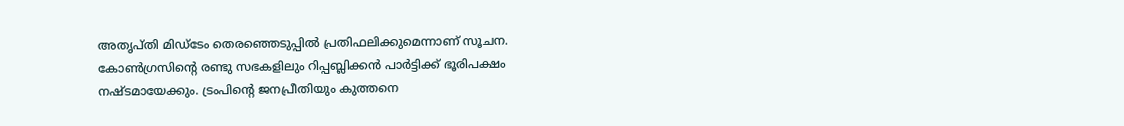അതൃപ്തി മിഡ്ടേം തെരഞ്ഞെടുപ്പിൽ പ്രതിഫലിക്കുമെന്നാണ് സൂചന. കോൺഗ്രസിന്റെ രണ്ടു സഭകളിലും റിപ്പബ്ലിക്കൻ പാർട്ടിക്ക് ഭൂരിപക്ഷം നഷ്ടമായേക്കും. ട്രംപിന്റെ ജനപ്രീതിയും കുത്തനെ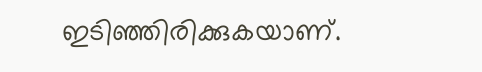ഇടിഞ്ഞിരിക്കുകയാണ്.